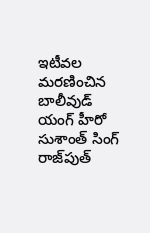ఇటీవల మరణించిన బాలీవుడ్‌ యంగ్ హీరో సుశాంత్ సింగ్ రాజ్‌పుత్‌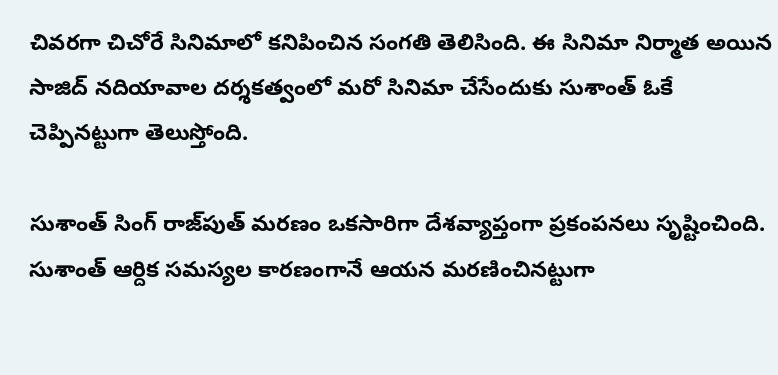చివరగా చిచోరే సినిమాలో కనిపించిన సంగతి తెలిసింది. ఈ సినిమా నిర్మాత అయిన సాజిద్ నదియావాల దర్శకత్వంలో మరో సినిమా చేసేందుకు సుశాంత్ ఓకే చెప్పినట్టుగా తెలుస్తోంది.

సుశాంత్ సింగ్‌ రాజ్‌పుత్‌ మరణం ఒకసారిగా దేశవ్యాప్తంగా ప్రకంపనలు సృష్టించింది. సుశాంత్‌ ఆర్దిక సమస్యల కారణంగానే ఆయన మరణించినట్టుగా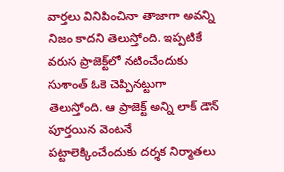వార్తలు వినిపించినా తాజాగా అవన్ని నిజం కాదని తెలుస్తోంది. ఇప్పటికే వరుస ప్రాజెక్ట్‌లో నటించేందుకు సుశాంత్ ఓకె చెప్పినట్టుగా తెలుస్తోంది. ఆ ప్రాజెక్ట్ అన్ని లాక్‌ డౌన్‌ పూర్తయిన వెంటనే పట్టాలెక్కించేందుకు దర్శక నిర్మాతలు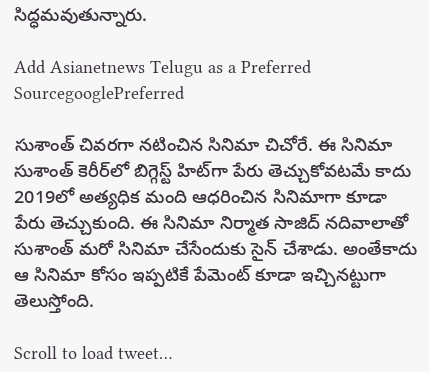సిద్ధమవుతున్నారు.

Add Asianetnews Telugu as a Preferred SourcegooglePreferred

సుశాంత్ చివరగా నటించిన సినిమా చిచోరే. ఈ సినిమా సుశాంత్ కెరీర్‌లో బిగ్గెస్ట్ హిట్‌గా పేరు తెచ్చుకోవటమే కాదు 2019లో అత్యధిక మంది ఆధరించిన సినిమాగా కూడా పేరు తెచ్చుకుంది. ఈ సినిమా నిర్మాత సాజిద్‌ నదివాలాతో సుశాంత్ మరో సినిమా చేసేందుకు సైన్‌ చేశాడు. అంతేకాదు ఆ సినిమా కోసం ఇప్పటికే పేమెంట్‌ కూడా ఇచ్చినట్టుగా తెలుస్తోంది.

Scroll to load tweet…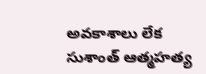అవకాశాలు లేక సుశాంత్ ఆత్మహత్య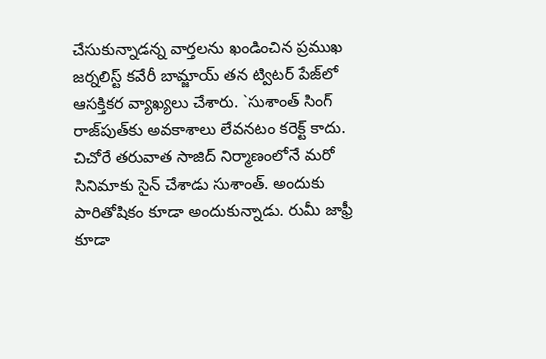చేసుకున్నాడన్న వార్తలను ఖండించిన ప్రముఖ జర్నలిస్ట్‌ కవేరీ బామ్జాయ్ తన ట్విటర్‌ పేజ్‌లో ఆసక్తికర వ్యాఖ్యలు చేశారు. `సుశాంత్ సింగ్ రాజ్‌పుత్‌కు అవకాశాలు లేవనటం కరెక్ట్ కాదు. చిచోరే తరువాత సాజిద్‌ నిర్మాణంలోనే మరో సినిమాకు సైన్‌ చేశాడు సుశాంత్‌. అందుకు పారితోషికం కూడా అందుకున్నాడు. రుమీ జాఫ్రీ కూడా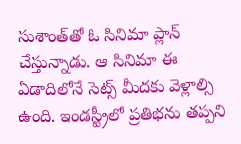సుశాంత్‌తో ఓ సినిమా ప్లాన్ చేస్తున్నాడు. ఆ సినిమా ఈ ఏడాదిలోనే సెట్స్‌ మీదకు వెళ్లాల్సి ఉంది. ఇండస్ట్రీలో ప్రతిభను తప్పని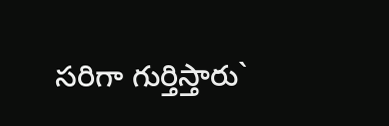సరిగా గుర్తిస్తారు`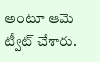అంటూ ఆమె ట్వీట్ చేశారు.